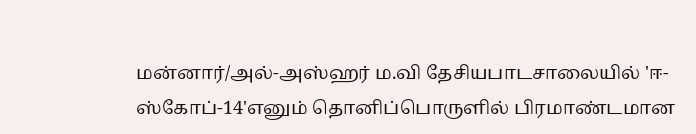மன்னார்/அல்-அஸ்ஹர் ம.வி தேசியபாடசாலையில் 'ஈ-ஸ்கோப்-14'எனும் தொனிப்பொருளில் பிரமாண்டமான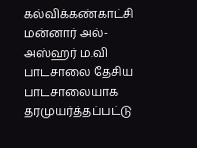கல்விக்கண்காட்சி
மன்னார் அல்-அஸ்ஹர் ம.வி பாடசாலை தேசிய பாடசாலையாக தரமுயர்த்தப்பட்டு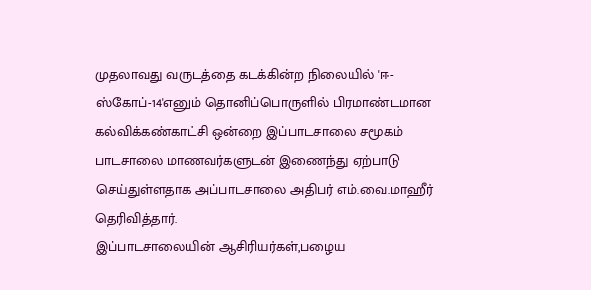முதலாவது வருடத்தை கடக்கின்ற நிலையில் 'ஈ-ஸ்கோப்-14'எனும் தொனிப்பொருளில் பிரமாண்டமான கல்விக்கண்காட்சி ஒன்றை இப்பாடசாலை சமூகம் பாடசாலை மாணவர்களுடன் இணைந்து ஏற்பாடு செய்துள்ளதாக அப்பாடசாலை அதிபர் எம்.வை.மாஹீர் தெரிவித்தார்.
இப்பாடசாலையின் ஆசிரியர்கள்,பழைய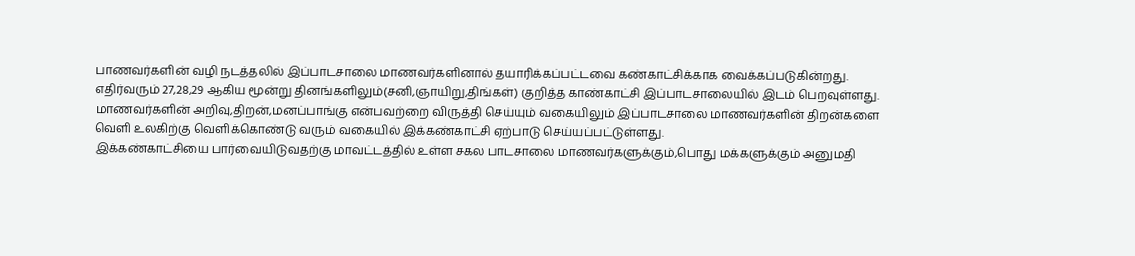பாணவர்களின் வழி நடத்தலில் இப்பாடசாலை மாணவர்களினால் தயாரிக்கப்பட்டவை கண்காட்சிக்காக வைக்கப்படுகின்றது. எதிர்வரும் 27,28,29 ஆகிய மூன்று தினங்களிலும்(சனி,ஞாயிறு,திங்கள்) குறித்த காண்காட்சி இப்பாடசாலையில் இடம் பெறவுள்ளது.
மாணவர்களின் அறிவு,திறன்,மனப்பாங்கு என்பவற்றை விருத்தி செய்யும் வகையிலும் இப்பாடசாலை மாணவர்களின் திறன்களை வெளி உலகிற்கு வெளிக்கொண்டு வரும் வகையில் இக்கண்காட்சி ஏற்பாடு செய்யப்பட்டுள்ளது.
இக்கண்காட்சியை பார்வையிடுவதற்கு மாவட்டத்தில் உள்ள சகல பாடசாலை மாணவர்களுக்கும்,பொது மக்களுக்கும் அனுமதி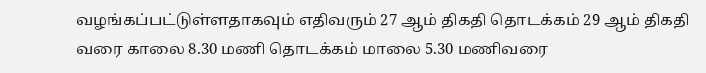வழங்கப்பட்டுள்ளதாகவும் எதிவரும் 27 ஆம் திகதி தொடக்கம் 29 ஆம் திகதி வரை காலை 8.30 மணி தொடக்கம் மாலை 5.30 மணிவரை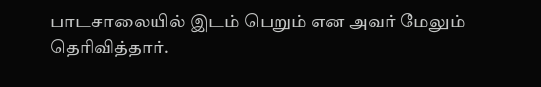பாடசாலையில் இடம் பெறும் என அவர் மேலும் தெரிவித்தார்.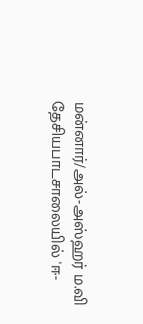மன்னார்/அல்-அஸ்ஹர் ம.வி தேசியபாடசாலையில் 'ஈ-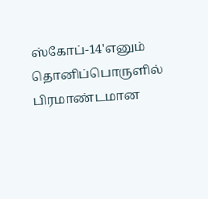ஸ்கோப்-14'எனும் தொனிப்பொருளில் பிரமாண்டமான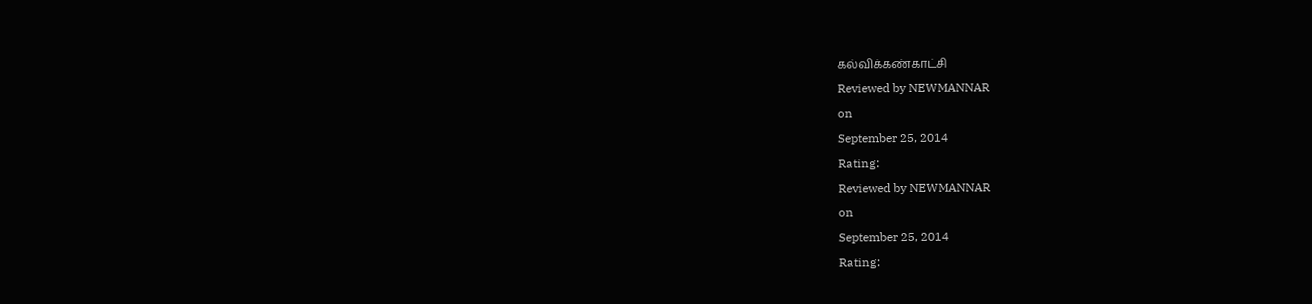கல்விக்கண்காட்சி
Reviewed by NEWMANNAR
on
September 25, 2014
Rating:
Reviewed by NEWMANNAR
on
September 25, 2014
Rating: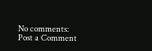No comments:
Post a Comment